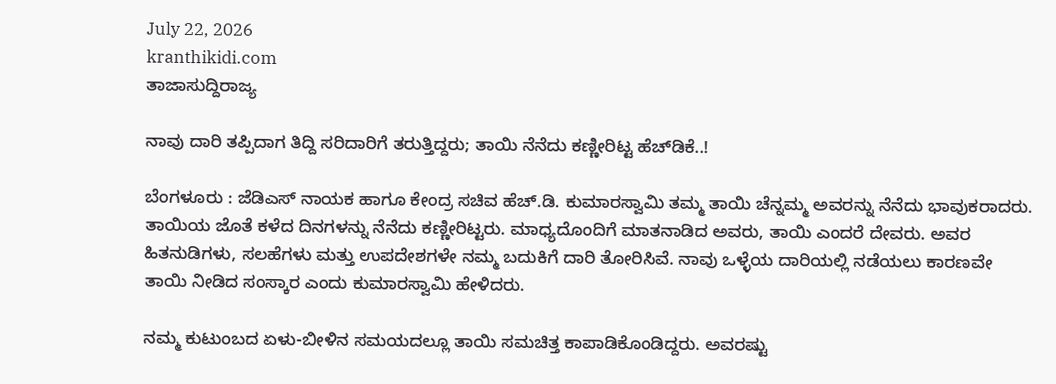July 22, 2026
kranthikidi.com
ತಾಜಾಸುದ್ದಿರಾಜ್ಯ

ನಾವು ದಾರಿ ತಪ್ಪಿದಾಗ ತಿದ್ದಿ ಸರಿದಾರಿಗೆ ತರುತ್ತಿದ್ದರು; ತಾಯಿ ನೆನೆದು ಕಣ್ಣೀರಿಟ್ಟ ಹೆಚ್‌ಡಿಕೆ..!

ಬೆಂಗಳೂರು : ಜೆಡಿಎಸ್‌ ನಾಯಕ ಹಾಗೂ ಕೇಂದ್ರ ಸಚಿವ ಹೆಚ್‌.ಡಿ. ಕುಮಾರಸ್ವಾಮಿ ತಮ್ಮ ತಾಯಿ ಚೆನ್ನಮ್ಮ ಅವರನ್ನು ನೆನೆದು ಭಾವುಕರಾದರು. ತಾಯಿಯ ಜೊತೆ ಕಳೆದ ದಿನಗಳನ್ನು ನೆನೆದು ಕಣ್ಣೀರಿಟ್ಟರು. ಮಾಧ್ಯದೊಂದಿಗೆ ಮಾತನಾಡಿದ ಅವರು, ತಾಯಿ ಎಂದರೆ ದೇವರು. ಅವರ ಹಿತನುಡಿಗಳು, ಸಲಹೆಗಳು ಮತ್ತು ಉಪದೇಶಗಳೇ ನಮ್ಮ ಬದುಕಿಗೆ ದಾರಿ ತೋರಿಸಿವೆ. ನಾವು ಒಳ್ಳೆಯ ದಾರಿಯಲ್ಲಿ ನಡೆಯಲು ಕಾರಣವೇ ತಾಯಿ ನೀಡಿದ ಸಂಸ್ಕಾರ ಎಂದು ಕುಮಾರಸ್ವಾಮಿ ಹೇಳಿದರು.

ನಮ್ಮ ಕುಟುಂಬದ ಏಳು-ಬೀಳಿನ ಸಮಯದಲ್ಲೂ ತಾಯಿ ಸಮಚಿತ್ತ ಕಾಪಾಡಿಕೊಂಡಿದ್ದರು. ಅವರಷ್ಟು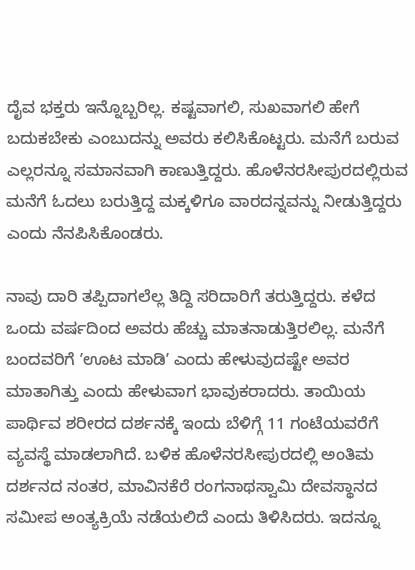ದೈವ ಭಕ್ತರು ಇನ್ನೊಬ್ಬರಿಲ್ಲ. ಕಷ್ಟವಾಗಲಿ, ಸುಖವಾಗಲಿ ಹೇಗೆ ಬದುಕಬೇಕು ಎಂಬುದನ್ನು ಅವರು ಕಲಿಸಿಕೊಟ್ಟರು. ಮನೆಗೆ ಬರುವ ಎಲ್ಲರನ್ನೂ ಸಮಾನವಾಗಿ ಕಾಣುತ್ತಿದ್ದರು. ಹೊಳೆನರಸೀಪುರದಲ್ಲಿರುವ ಮನೆಗೆ ಓದಲು ಬರುತ್ತಿದ್ದ ಮಕ್ಕಳಿಗೂ ವಾರದನ್ನವನ್ನು ನೀಡುತ್ತಿದ್ದರು ಎಂದು ನೆನಪಿಸಿಕೊಂಡರು.

ನಾವು ದಾರಿ ತಪ್ಪಿದಾಗಲೆಲ್ಲ ತಿದ್ದಿ ಸರಿದಾರಿಗೆ ತರುತ್ತಿದ್ದರು. ಕಳೆದ ಒಂದು ವರ್ಷದಿಂದ ಅವರು ಹೆಚ್ಚು ಮಾತನಾಡುತ್ತಿರಲಿಲ್ಲ. ಮನೆಗೆ ಬಂದವರಿಗೆ ʼಊಟ ಮಾಡಿʼ ಎಂದು ಹೇಳುವುದಷ್ಟೇ ಅವರ ಮಾತಾಗಿತ್ತು ಎಂದು ಹೇಳುವಾಗ ಭಾವುಕರಾದರು. ತಾಯಿಯ ಪಾರ್ಥಿವ ಶರೀರದ ದರ್ಶನಕ್ಕೆ ಇಂದು ಬೆಳಿಗ್ಗೆ 11 ಗಂಟೆಯವರೆಗೆ ವ್ಯವಸ್ಥೆ ಮಾಡಲಾಗಿದೆ. ಬಳಿಕ ಹೊಳೆನರಸೀಪುರದಲ್ಲಿ ಅಂತಿಮ ದರ್ಶನದ ನಂತರ, ಮಾವಿನಕೆರೆ ರಂಗನಾಥಸ್ವಾಮಿ ದೇವಸ್ಥಾನದ ಸಮೀಪ ಅಂತ್ಯಕ್ರಿಯೆ ನಡೆಯಲಿದೆ ಎಂದು ತಿಳಿಸಿದರು. ಇದನ್ನೂ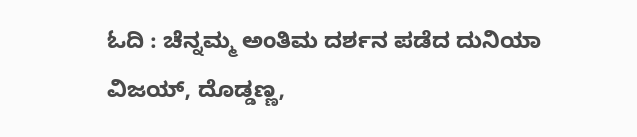ಓದಿ : ಚೆನ್ನಮ್ಮ ಅಂತಿಮ ದರ್ಶನ ಪಡೆದ ದುನಿಯಾ ವಿಜಯ್, ದೊಡ್ಡಣ್ಣ,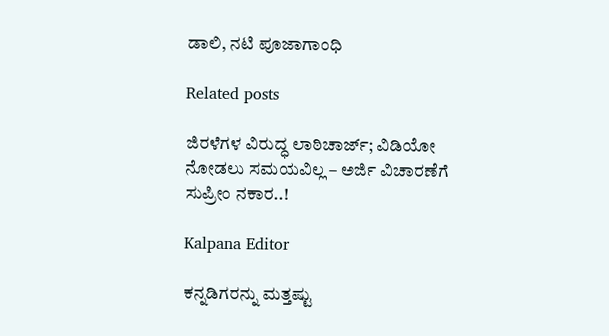ಡಾಲಿ, ನಟಿ ಪೂಜಾಗಾಂಧಿ

Related posts

ಜಿರಳೆಗಳ ವಿರುದ್ಧ ಲಾಠಿಚಾರ್ಜ್; ವಿಡಿಯೋ ನೋಡಲು ಸಮಯವಿಲ್ಲ – ಅರ್ಜಿ ವಿಚಾರಣೆಗೆ ಸುಪ್ರೀಂ ನಕಾರ..!

Kalpana Editor

ಕನ್ನಡಿಗರನ್ನು ಮತ್ತಷ್ಟು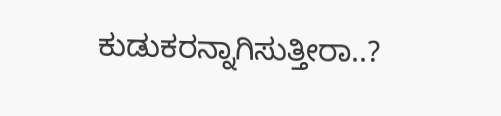ಕುಡುಕರನ್ನಾಗಿಸುತ್ತೀರಾ..?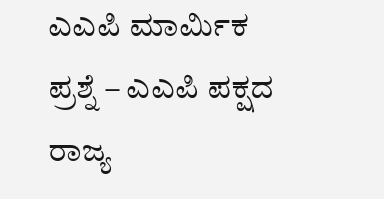ಎಎಪಿ ಮಾರ್ಮಿಕ ಪ್ರಶ್ನೆ – ಎಎಪಿ ಪಕ್ಷದ ರಾಜ್ಯ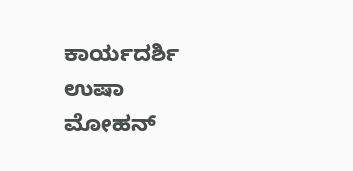ಕಾರ್ಯದರ್ಶಿ ಉಷಾ ಮೋಹನ್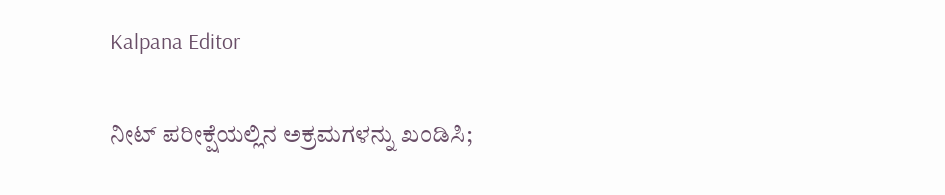Kalpana Editor

ನೀಟ್ ಪರೀಕ್ಷೆಯಲ್ಲಿನ ಅಕ್ರಮಗಳನ್ನು ಖಂಡಿಸಿ;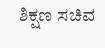ಶಿಕ್ಷಣ ಸಚಿವ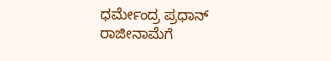ಧರ್ಮೇಂದ್ರ ಪ್ರಧಾನ್ ರಾಜೀನಾಮೆಗೆ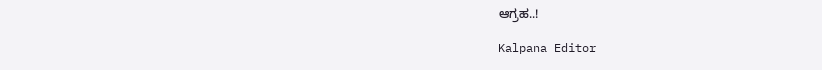ಆಗ್ರಹ..!

Kalpana Editor